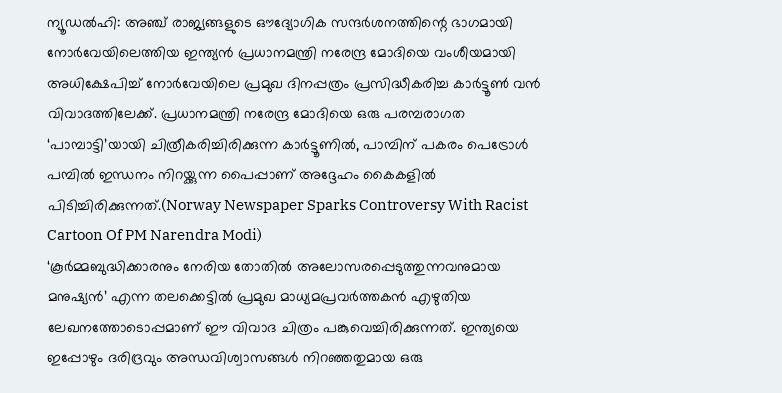ന്യൂഡൽഹി: അഞ്ച് രാജ്യങ്ങളുടെ ഔദ്യോഗിക സന്ദർശനത്തിന്റെ ഭാഗമായി നോർവേയിലെത്തിയ ഇന്ത്യൻ പ്രധാനമന്ത്രി നരേന്ദ്ര മോദിയെ വംശീയമായി അധിക്ഷേപിച്ച് നോർവേയിലെ പ്രമുഖ ദിനപ്പത്രം പ്രസിദ്ധീകരിച്ച കാർട്ടൂൺ വൻ വിവാദത്തിലേക്ക്. പ്രധാനമന്ത്രി നരേന്ദ്ര മോദിയെ ഒരു പരമ്പരാഗത ‘പാമ്പാട്ടി’യായി ചിത്രീകരിച്ചിരിക്കുന്ന കാർട്ടൂണിൽ, പാമ്പിന് പകരം പെട്രോൾ പമ്പിൽ ഇന്ധനം നിറയ്ക്കുന്ന പൈപ്പാണ് അദ്ദേഹം കൈകളിൽ പിടിച്ചിരിക്കുന്നത്.(Norway Newspaper Sparks Controversy With Racist Cartoon Of PM Narendra Modi)
‘കൂർമ്മബുദ്ധിക്കാരനും നേരിയ തോതിൽ അലോസരപ്പെടുത്തുന്നവനുമായ മനുഷ്യൻ’ എന്ന തലക്കെട്ടിൽ പ്രമുഖ മാധ്യമപ്രവർത്തകൻ എഴുതിയ ലേഖനത്തോടൊപ്പമാണ് ഈ വിവാദ ചിത്രം പങ്കുവെച്ചിരിക്കുന്നത്. ഇന്ത്യയെ ഇപ്പോഴും ദരിദ്രവും അന്ധവിശ്വാസങ്ങൾ നിറഞ്ഞതുമായ ഒരു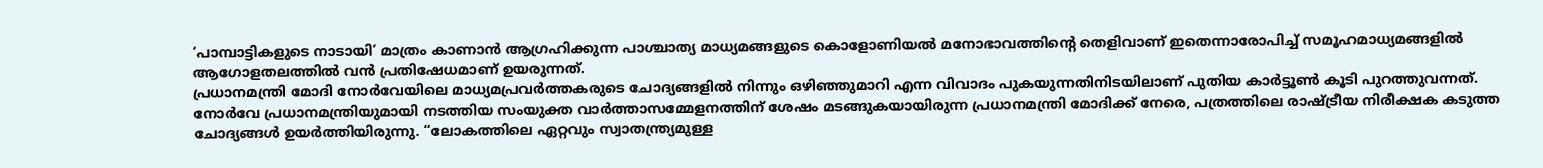‘പാമ്പാട്ടികളുടെ നാടായി’ മാത്രം കാണാൻ ആഗ്രഹിക്കുന്ന പാശ്ചാത്യ മാധ്യമങ്ങളുടെ കൊളോണിയൽ മനോഭാവത്തിന്റെ തെളിവാണ് ഇതെന്നാരോപിച്ച് സമൂഹമാധ്യമങ്ങളിൽ ആഗോളതലത്തിൽ വൻ പ്രതിഷേധമാണ് ഉയരുന്നത്.
പ്രധാനമന്ത്രി മോദി നോർവേയിലെ മാധ്യമപ്രവർത്തകരുടെ ചോദ്യങ്ങളിൽ നിന്നും ഒഴിഞ്ഞുമാറി എന്ന വിവാദം പുകയുന്നതിനിടയിലാണ് പുതിയ കാർട്ടൂൺ കൂടി പുറത്തുവന്നത്. നോർവേ പ്രധാനമന്ത്രിയുമായി നടത്തിയ സംയുക്ത വാർത്താസമ്മേളനത്തിന് ശേഷം മടങ്ങുകയായിരുന്ന പ്രധാനമന്ത്രി മോദിക്ക് നേരെ, പത്രത്തിലെ രാഷ്ട്രീയ നിരീക്ഷക കടുത്ത ചോദ്യങ്ങൾ ഉയർത്തിയിരുന്നു. “ലോകത്തിലെ ഏറ്റവും സ്വാതന്ത്ര്യമുള്ള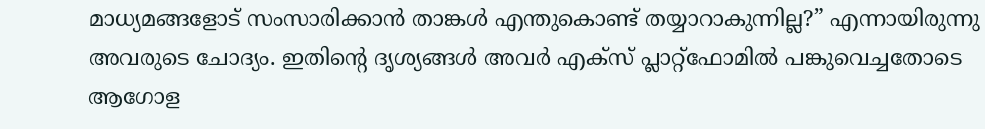മാധ്യമങ്ങളോട് സംസാരിക്കാൻ താങ്കൾ എന്തുകൊണ്ട് തയ്യാറാകുന്നില്ല?” എന്നായിരുന്നു അവരുടെ ചോദ്യം. ഇതിന്റെ ദൃശ്യങ്ങൾ അവർ എക്സ് പ്ലാറ്റ്ഫോമിൽ പങ്കുവെച്ചതോടെ ആഗോള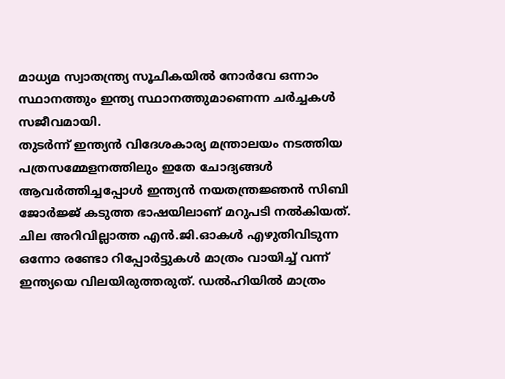മാധ്യമ സ്വാതന്ത്ര്യ സൂചികയിൽ നോർവേ ഒന്നാം സ്ഥാനത്തും ഇന്ത്യ സ്ഥാനത്തുമാണെന്ന ചർച്ചകൾ സജീവമായി.
തുടർന്ന് ഇന്ത്യൻ വിദേശകാര്യ മന്ത്രാലയം നടത്തിയ പത്രസമ്മേളനത്തിലും ഇതേ ചോദ്യങ്ങൾ ആവർത്തിച്ചപ്പോൾ ഇന്ത്യൻ നയതന്ത്രജ്ഞൻ സിബി ജോർജ്ജ് കടുത്ത ഭാഷയിലാണ് മറുപടി നൽകിയത്. ചില അറിവില്ലാത്ത എൻ.ജി.ഓകൾ എഴുതിവിടുന്ന ഒന്നോ രണ്ടോ റിപ്പോർട്ടുകൾ മാത്രം വായിച്ച് വന്ന് ഇന്ത്യയെ വിലയിരുത്തരുത്. ഡൽഹിയിൽ മാത്രം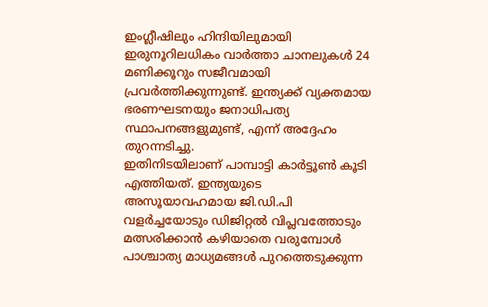ഇംഗ്ലീഷിലും ഹിന്ദിയിലുമായി ഇരുനൂറിലധികം വാർത്താ ചാനലുകൾ 24 മണിക്കൂറും സജീവമായി പ്രവർത്തിക്കുന്നുണ്ട്. ഇന്ത്യക്ക് വ്യക്തമായ ഭരണഘടനയും ജനാധിപത്യ സ്ഥാപനങ്ങളുമുണ്ട്, എന്ന് അദ്ദേഹം തുറന്നടിച്ചു.
ഇതിനിടയിലാണ് പാമ്പാട്ടി കാർട്ടൂൺ കൂടി എത്തിയത്. ഇന്ത്യയുടെ അസൂയാവഹമായ ജി.ഡി.പി വളർച്ചയോടും ഡിജിറ്റൽ വിപ്ലവത്തോടും മത്സരിക്കാൻ കഴിയാതെ വരുമ്പോൾ പാശ്ചാത്യ മാധ്യമങ്ങൾ പുറത്തെടുക്കുന്ന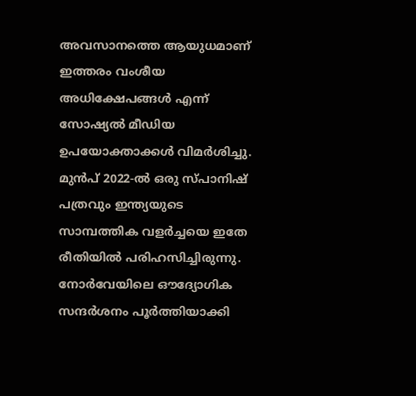അവസാനത്തെ ആയുധമാണ് ഇത്തരം വംശീയ അധിക്ഷേപങ്ങൾ എന്ന് സോഷ്യൽ മീഡിയ ഉപയോക്താക്കൾ വിമർശിച്ചു. മുൻപ് 2022-ൽ ഒരു സ്പാനിഷ് പത്രവും ഇന്ത്യയുടെ സാമ്പത്തിക വളർച്ചയെ ഇതേ രീതിയിൽ പരിഹസിച്ചിരുന്നു. നോർവേയിലെ ഔദ്യോഗിക സന്ദർശനം പൂർത്തിയാക്കി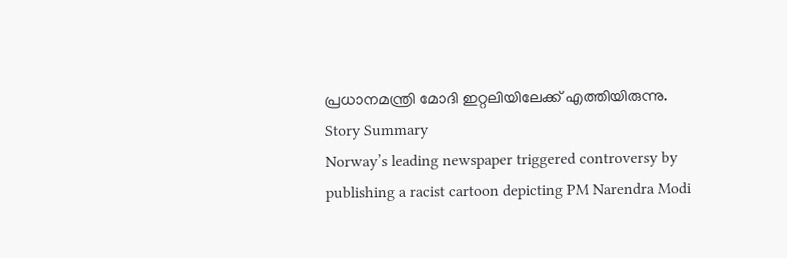പ്രധാനമന്ത്രി മോദി ഇറ്റലിയിലേക്ക് എത്തിയിരുന്നു.
Story Summary
Norway’s leading newspaper triggered controversy by publishing a racist cartoon depicting PM Narendra Modi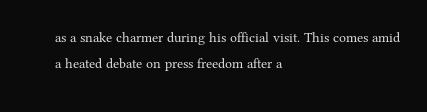as a snake charmer during his official visit. This comes amid a heated debate on press freedom after a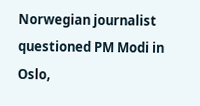Norwegian journalist questioned PM Modi in Oslo,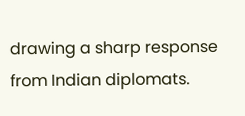drawing a sharp response from Indian diplomats.